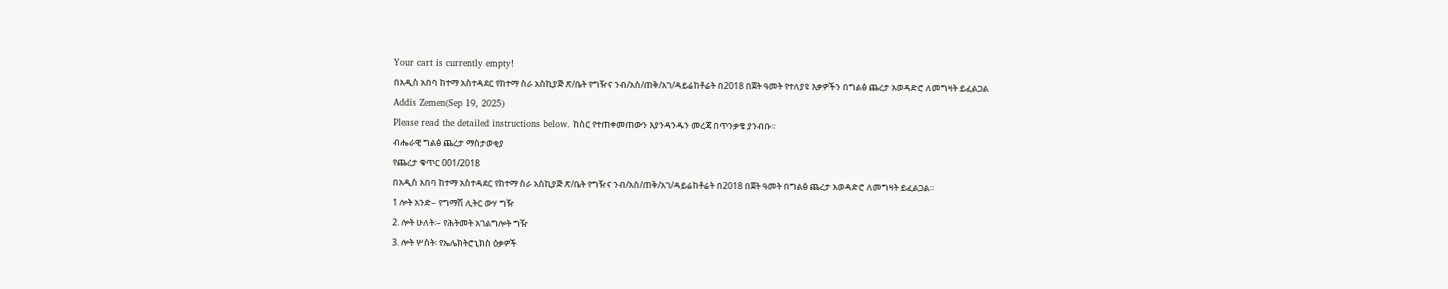Your cart is currently empty!
በአዲስ አበባ ከተማ አስተዳደር የከተማ ስራ አስኪያጅ ጽ/ቤት የግዥና ንብ/አስ/ጠቅ/አገ/ዳይሬከቶሬት በ2018 በጀት ዓመት የተለያዩ እቃዎችን በግልፅ ጨረታ አወዳድሮ ለመግዛት ይፈልጋል
Addis Zemen(Sep 19, 2025)
Please read the detailed instructions below. ከስር የተጠቀመጠውን እያንዳንዱን መረጃ በጥንቃቄ ያንብቡ።
ብሔራዊ ግልፅ ጨረታ ማስታወቂያ
የጨረታ ቁጥር 001/2018
በአዲስ አበባ ከተማ አስተዳደር የከተማ ስራ አስኪያጅ ጽ/ቤት የግዥና ንብ/አስ/ጠቅ/አገ/ዳይሬከቶሬት በ2018 በጀት ዓመት በግልፅ ጨረታ አወዳድሮ ለመግዛት ይፈልጋል።
1 ሎት አንድ– የግማሽ ሊትር ውሃ ግዥ
2. ሎት ሁለት፡– የሕትመት አገልግሎት ግዥ
3. ሎት ሦስት፡ የኤሌክትሮኒክስ ዕቃዎች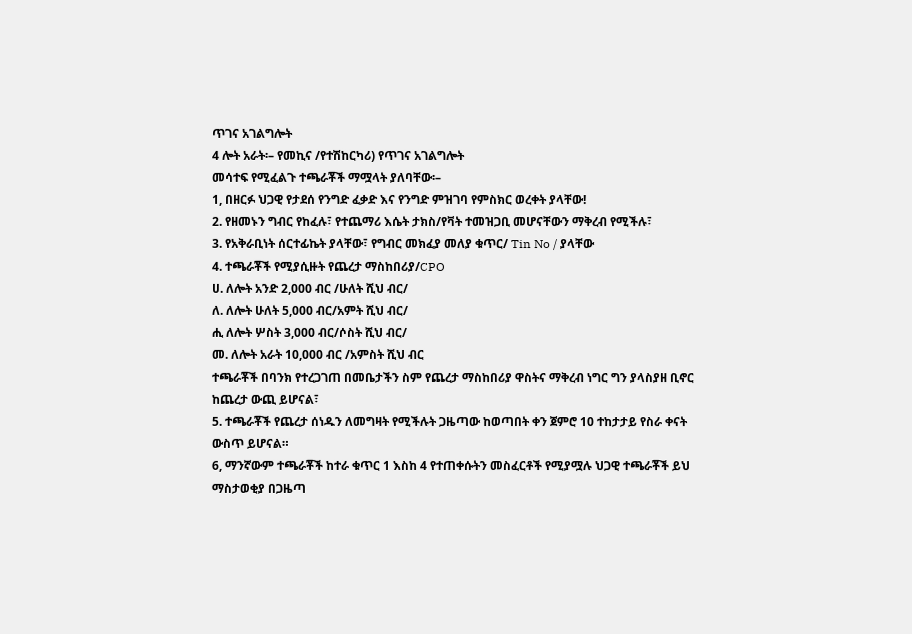ጥገና አገልግሎት
4 ሎት አራት፡– የመኪና /የተሽከርካሪ) የጥገና አገልግሎት
መሳተፍ የሚፈልጉ ተጫራቾች ማሟላት ያለባቸው፡–
1, በዘርፉ ህጋዊ የታደሰ የንግድ ፈቃድ እና የንግድ ምዝገባ የምስክር ወረቀት ያላቸው!
2. የዘመኑን ግብር የከፈሉ፣ የተጨማሪ እሴት ታክስ/የቫት ተመዝጋቢ መሆናቸውን ማቅረብ የሚችሉ፣
3. የአቅራቢነት ሰርተፊኬት ያላቸው፣ የግብር መክፈያ መለያ ቁጥር/ Tin No / ያላቸው
4. ተጫራቾች የሚያሲዙት የጨረታ ማስከበሪያ/CPO
ሀ. ለሎት አንድ 2,000 ብር /ሁለት ሺህ ብር/
ለ. ለሎት ሁለት 5,000 ብር/አምት ሺህ ብር/
ሒ ለሎት ሦስት 3,000 ብር/ሶስት ሺህ ብር/
መ. ለሎት አራት 10,000 ብር /አምስት ሺህ ብር
ተጫራቾች በባንክ የተረጋገጠ በመቤታችን ስም የጨረታ ማስከበሪያ ዋስትና ማቅረብ ነግር ግን ያላስያዘ ቢኖር ከጨረታ ውጪ ይሆናል፣
5. ተጫራቾች የጨረታ ሰነዱን ለመግዛት የሚችሉት ጋዜጣው ከወጣበት ቀን ጀምሮ 10 ተከታታይ የስራ ቀናት ውስጥ ይሆናል።
6, ማንኛውም ተጫራቾች ከተራ ቁጥር 1 እስከ 4 የተጠቀሱትን መስፈርቶች የሚያሟሉ ህጋዊ ተጫራቾች ይህ ማስታወቂያ በጋዜጣ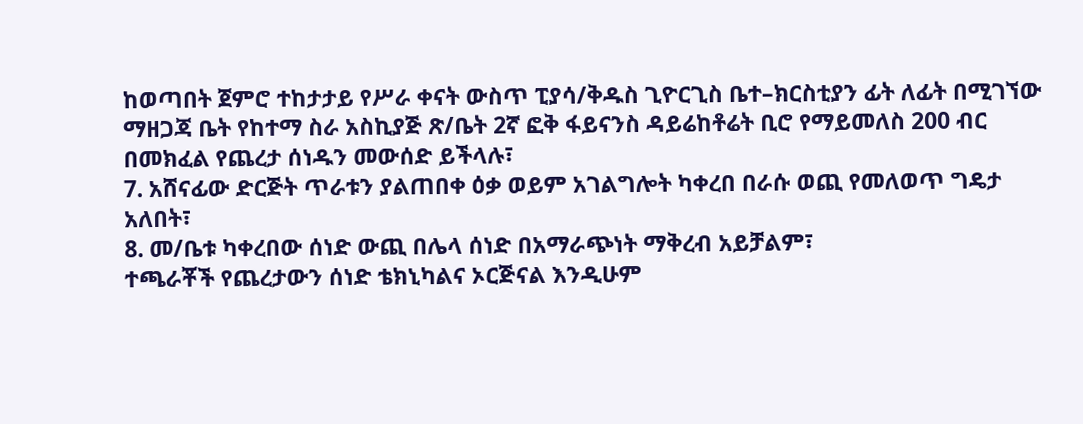ከወጣበት ጀምሮ ተከታታይ የሥራ ቀናት ውስጥ ፒያሳ/ቅዱስ ጊዮርጊስ ቤተ–ክርስቲያን ፊት ለፊት በሚገኘው ማዘጋጃ ቤት የከተማ ስራ አስኪያጅ ጽ/ቤት 2ኛ ፎቅ ፋይናንስ ዳይሬከቶሬት ቢሮ የማይመለስ 200 ብር በመክፈል የጨረታ ሰነዱን መውሰድ ይችላሉ፣
7. አሸናፊው ድርጅት ጥራቱን ያልጠበቀ ዕቃ ወይም አገልግሎት ካቀረበ በራሱ ወጪ የመለወጥ ግዴታ አለበት፣
8. መ/ቤቱ ካቀረበው ሰነድ ውጪ በሌላ ሰነድ በአማራጭነት ማቅረብ አይቻልም፣
ተጫራቾች የጨረታውን ሰነድ ቴክኒካልና ኦርጅናል እንዲሁም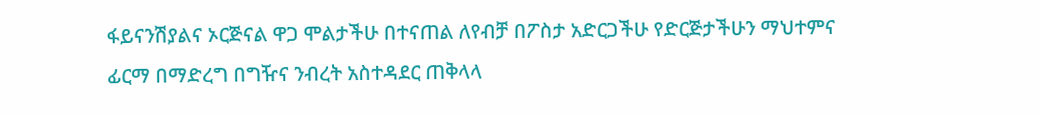ፋይናንሽያልና ኦርጅናል ዋጋ ሞልታችሁ በተናጠል ለየብቻ በፖስታ አድርጋችሁ የድርጅታችሁን ማህተምና ፊርማ በማድረግ በግዥና ንብረት አስተዳደር ጠቅላላ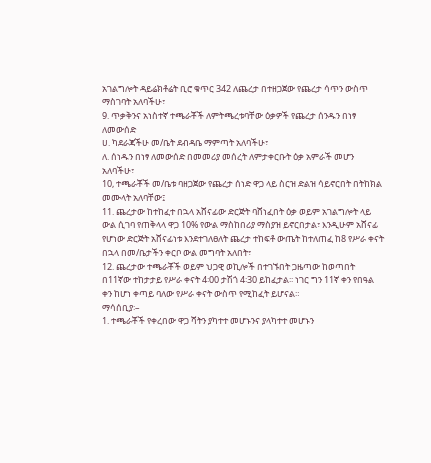አገልግሎት ዳይሬክቶሬት ቢሮ ቁጥር 342 ለጨረታ በተዘጋጀው የጨረታ ሳጥን ውስጥ ማስገባት አለባችሁ፣
9. ጥቃቅንና አነስተኛ ተጫራቾች ለምትጫረቱባቸው ዕቃዎች የጨረታ ሰንዱን በነፃ ለመውሰድ
ሀ. ካደራጃችሁ መ/ቤት ደብዳቤ ማምጣት አለባችሁ፣
ለ. ሰነዱን በነፃ ለመውሰድ በመመሪያ መሰረት ለምታቀርቡት ዕቃ አምራች መሆን አለባችሁ፣
10, ተጫራቾች መ/ቤቱ ባዘጋጀው የጨረታ ሰነድ ዋጋ ላይ ስርዝ ድልዝ ሳይኖርበት በትከክል መሙላት አለባቸው፤
11. ጨረታው ከተከፈተ በኋላ አሸናፊው ድርጅት ባሸነፈበት ዕቃ ወይም አገልግሎት ላይ ውል ሲገባ የጠቅላላ ዋጋ 10% የውል ማስከበሪያ ማስያዝ ይኖርበታል፣ እንዲሁም አሸናፊ የሆነው ድርጅት አሸናፊነቱ እንደተገለፀለት ጨረታ ተከፍቶ ውጤት ከተለጠፈ ከ8 የሥራ ቀናት በኋላ በመ/ቤታችን ቀርቦ ውል መግባት አለበት፣
12. ጨረታው ተጫራቾች ወይም ህጋዊ ወኪሎች በተገኙበት ጋዜጣው ከወጣበት በ11ኛው ተከታታይ የሥራ ቀናት 4፡00 ታሽጎ 4፡30 ይከፈታል፡፡ ነገር ግን 11ኛ ቀን የበዓል ቀን ከሆነ ቀጣይ ባለው የሥራ ቀናት ውስጥ የሚከፈት ይሆናል።
ማሳሰቢያ፡–
1. ተጫራቾች የቀረበው ዋጋ ሻትን ያካተተ መሆኑንና ያላካተተ መሆኑን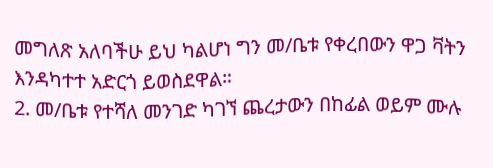መግለጽ አለባችሁ ይህ ካልሆነ ግን መ/ቤቱ የቀረበውን ዋጋ ቫትን እንዳካተተ አድርጎ ይወስደዋል።
2. መ/ቤቱ የተሻለ መንገድ ካገኘ ጨረታውን በከፊል ወይም ሙሉ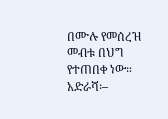በሙሉ የመሰረዝ መብቱ በህግ የተጠበቀ ነው።
አድራሻ፡–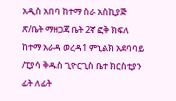አዲስ አበባ ከተማ ስራ አስኪያጅ ጽ/ቤት ማዘጋጃ ቤት 2ኛ ፎቅ ክፍለ ከተማ አራዳ ወረዳ1 ምኒልክ አደባባይ /ፒያሳ ቅዱስ ጊዮርጊስ ቤተ ክርስቲያን ፊት ለፊት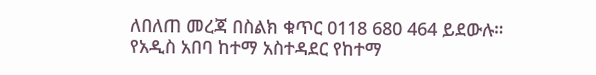ለበለጠ መረጃ በስልክ ቁጥር 0118 680 464 ይደውሉ።
የአዲስ አበባ ከተማ አስተዳደር የከተማ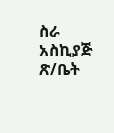ስራ አስኪያጅ ጽ/ቤት